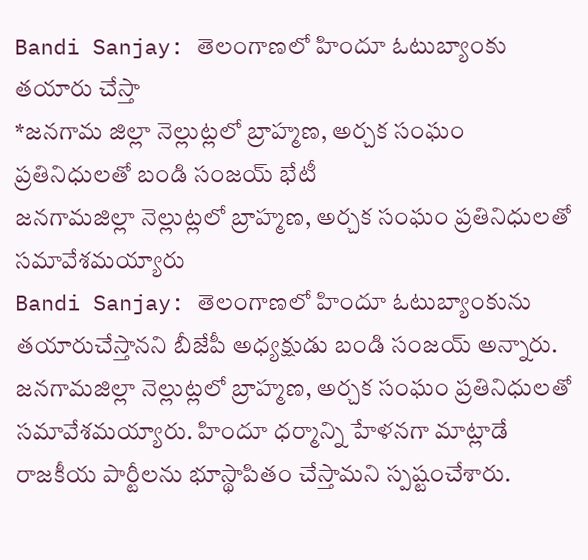Bandi Sanjay: తెలంగాణలో హిందూ ఓటుబ్యాంకు తయారు చేస్తా
*జనగామ జిల్లా నెల్లుట్లలో బ్రాహ్మణ, అర్చక సంఘం ప్రతినిధులతో బండి సంజయ్ భేటీ
జనగామజిల్లా నెల్లుట్లలో బ్రాహ్మణ, అర్చక సంఘం ప్రతినిధులతో సమావేశమయ్యారు
Bandi Sanjay: తెలంగాణలో హిందూ ఓటుబ్యాంకును తయారుచేస్తానని బీజేపీ అధ్యక్షుడు బండి సంజయ్ అన్నారు. జనగామజిల్లా నెల్లుట్లలో బ్రాహ్మణ, అర్చక సంఘం ప్రతినిధులతో సమావేశమయ్యారు. హిందూ ధర్మాన్ని హేళనగా మాట్లాడే రాజకీయ పార్టీలను భూస్థాపితం చేస్తామని స్పష్టంచేశారు.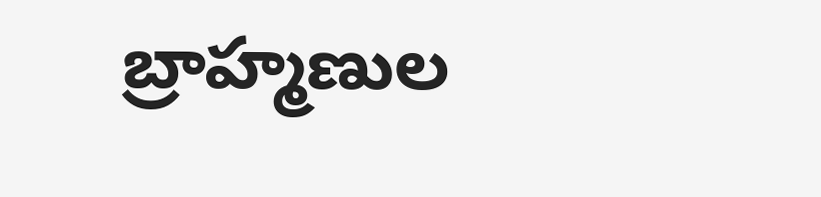బ్రాహ్మణుల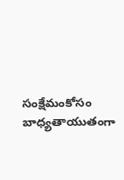సంక్షేమంకోసం బాధ్యతాయుతంగా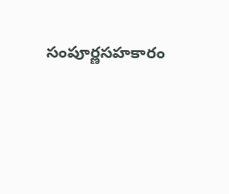సంపూర్ణసహకారం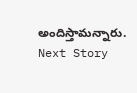అందిస్తామన్నారు.
Next Story